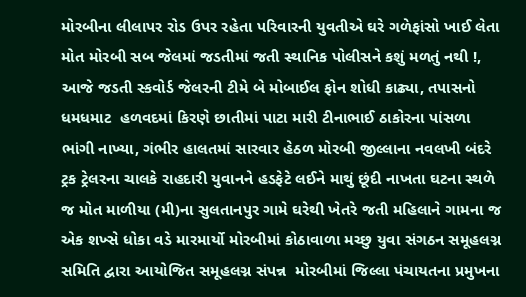મોરબીના લીલાપર રોડ ઉપર રહેતા પરિવારની યુવતીએ ઘરે ગળેફાંસો ખાઈ લેતા મોત મોરબી સબ જેલમાં જડતીમાં જતી સ્થાનિક પોલીસને કશું મળતું નથી !, આજે જડતી સ્કવોર્ડ જેલરની ટીમે બે મોબાઈલ ફોન શોધી કાઢ્યા, તપાસનો ધમધમાટ  હળવદમાં કિરણે છાતીમાં પાટા મારી ટીનાભાઈ ઠાકોરના પાંસળા ભાંગી નાખ્યા, ગંભીર હાલતમાં સારવાર હેઠળ મોરબી જીલ્લાના નવલખી બંદરે ટ્રક ટ્રેલરના ચાલકે રાહદારી યુવાનને હડફેટે લઈને માથું છૂંદી નાખતા ઘટના સ્થળે જ મોત માળીયા (મી)ના સુલતાનપુર ગામે ઘરેથી ખેતરે જતી મહિલાને ગામના જ એક શખ્સે ધોકા વડે મારમાર્યો મોરબીમાં કોઠાવાળા મચ્છુ યુવા સંગઠન સમૂહલગ્ન સમિતિ દ્વારા આયોજિત સમૂહલગ્ન સંપન્ન  મોરબીમાં જિલ્લા પંચાયતના પ્રમુખના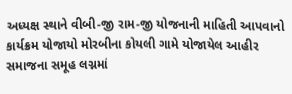અધ્યક્ષ સ્થાને વીબી-જી રામ-જી યોજનાની માહિતી આપવાનો કાર્યક્રમ યોજાયો મોરબીના કોયલી ગામે યોજાયેલ આહીર સમાજના સમૂહ લગ્નમાં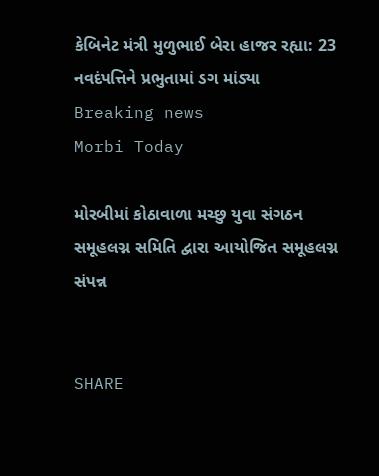કેબિનેટ મંત્રી મુળુભાઈ બેરા હાજર રહ્યા: 23 નવદંપત્તિને પ્રભુતામાં ડગ માંડ્યા
Breaking news
Morbi Today

મોરબીમાં કોઠાવાળા મચ્છુ યુવા સંગઠન સમૂહલગ્ન સમિતિ દ્વારા આયોજિત સમૂહલગ્ન સંપન્ન


SHARE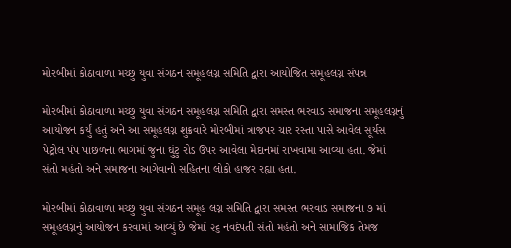મોરબીમાં કોઠાવાળા મચ્છુ યુવા સંગઠન સમૂહલગ્ન સમિતિ દ્વારા આયોજિત સમૂહલગ્ન સંપન્ન

મોરબીમાં કોઠાવાળા મચ્છુ યુવા સંગઠન સમૂહલગ્ન સમિતિ દ્વારા સમસ્ત ભરવાડ સમાજના સમૂહલગ્નનું આયોજન કર્યું હતું અને આ સમૂહલગ્ન શુક્રવારે મોરબીમાં ત્રાજપર ચાર રસ્તા પાસે આવેલ સૂર્યસ પેટ્રોલ પંપ પાછળના ભાગમાં જુના ઘુંટુ રોડ ઉપર આવેલા મેદાનમાં રાખવામા આવ્યા હતા. જેમાં સંતો મહંતો અને સમાજના આગેવાનો સહિતના લોકો હાજર રહ્યા હતા.

મોરબીમાં કોઠાવાળા મચ્છુ યુવા સંગઠન સમૂહ લગ્ન સમિતિ દ્વારા સમસ્ત ભરવાડ સમાજના ૭ માં સમૂહલગ્નનું આયોજન કરવામાં આવ્યું છે જેમાં ૨૬ નવદંપતી સંતો મહંતો અને સામાજિક તેમજ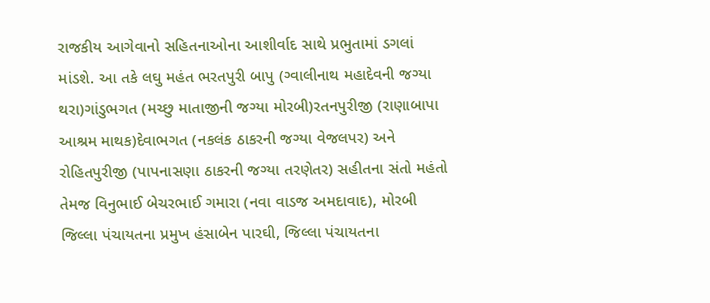રાજકીય આગેવાનો સહિતનાઓના આશીર્વાદ સાથે પ્રભુતામાં ડગલાં માંડશે. આ તકે લઘુ મહંત ભરતપુરી બાપુ (ગ્વાલીનાથ મહાદેવની જગ્યા થરા)ગાંડુભગત (મચ્છુ માતાજીની જગ્યા મોરબી)રતનપુરીજી (રાણાબાપા આશ્રમ માથક)દેવાભગત (નકલંક ઠાકરની જગ્યા વેજલપર) અને રોહિતપુરીજી (પાપનાસણા ઠાકરની જગ્યા તરણેતર) સહીતના સંતો મહંતો તેમજ વિનુભાઈ બેચરભાઈ ગમારા (નવા વાડજ અમદાવાદ), મોરબી જિલ્લા પંચાયતના પ્રમુખ હંસાબેન પારઘી, જિલ્લા પંચાયતના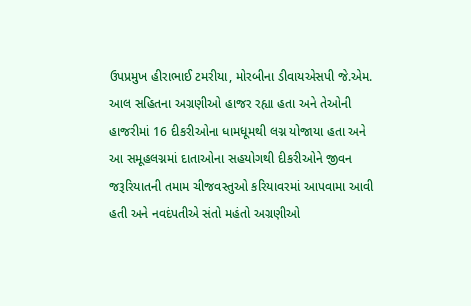ઉપપ્રમુખ હીરાભાઈ ટમરીયા, મોરબીના ડીવાયએસપી જે.એમ. આલ સહિતના અગ્રણીઓ હાજર રહ્યા હતા અને તેઓની હાજરીમાં 16 દીકરીઓના ધામધૂમથી લગ્ન યોજાયા હતા અને આ સમૂહલગ્નમાં દાતાઓના સહયોગથી દીકરીઓને જીવન જરૂરિયાતની તમામ ચીજવસ્તુઓ કરિયાવરમાં આપવામા આવી હતી અને નવદંપતીએ સંતો મહંતો અગ્રણીઓ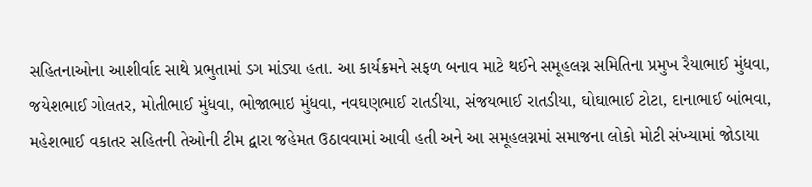સહિતનાઓના આશીર્વાદ સાથે પ્રભુતામાં ડગ માંડ્યા હતા. આ કાર્યક્રમને સફળ બનાવ માટે થઈને સમૂહલગ્ન સમિતિના પ્રમુખ રૈયાભાઈ મુંધવા, જયેશભાઈ ગોલતર, મોતીભાઈ મુંધવા, ભોજાભાઇ મુંધવા, નવઘણભાઈ રાતડીયા, સંજયભાઈ રાતડીયા, ઘોઘાભાઈ ટોટા, દાનાભાઈ બાંભવા, મહેશભાઈ વકાતર સહિતની તેઓની ટીમ દ્વારા જહેમત ઉઠાવવામાં આવી હતી અને આ સમૂહલગ્નમાં સમાજના લોકો મોટી સંખ્યામાં જોડાયા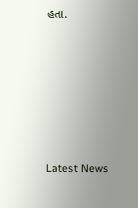હતા.






Latest News